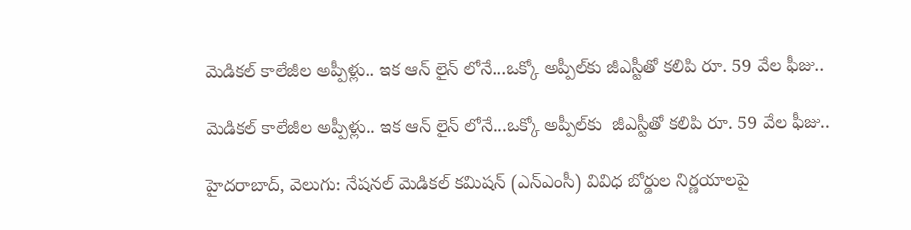మెడికల్ కాలేజీల అప్పీళ్లు.. ఇక ఆన్‌‌ లైన్ లోనే...ఒక్కో అప్పీల్‌‌కు జీఎస్టీతో కలిపి రూ. 59 వేల ఫీజు..

మెడికల్ కాలేజీల అప్పీళ్లు.. ఇక ఆన్‌‌ లైన్ లోనే...ఒక్కో అప్పీల్‌‌కు  జీఎస్టీతో కలిపి రూ. 59 వేల ఫీజు..

హైదరాబాద్, వెలుగు: నేషనల్ మెడికల్ కమిషన్ (ఎన్ఎంసీ) వివిధ బోర్డుల నిర్ణయాలపై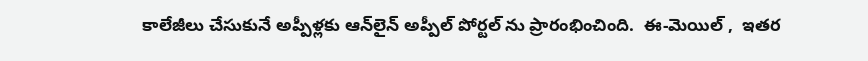కాలేజీలు చేసుకునే అప్పీళ్లకు ఆన్‌‌లైన్ అప్పీల్ పోర్టల్‌‌ ను ప్రారంభించింది.  ఈ-మెయిల్ ,  ఇతర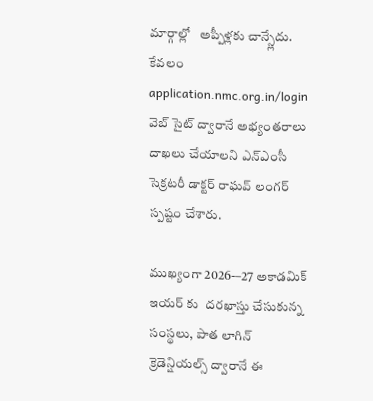మార్గాల్లో   అప్పీళ్లకు చాన్స్లేదు.   కేవలం application.nmc.org.in/login వెబ్‌‌ సైట్ ద్వారానే అభ్యంతరాలు దాఖలు చేయాలని ఎన్ఎంసీ సెక్రటరీ డాక్టర్ రాఘవ్ లంగర్ స్పష్టం చేశారు.

ముఖ్యంగా 2026-–27 అకాడమిక్ ఇయర్ కు  దరఖాస్తు చేసుకున్న సంస్థలు, పాత లాగిన్ క్రెడెన్షియల్స్ ద్వారానే ఈ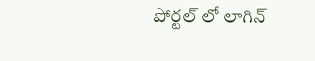పోర్టల్‌‌ లో లాగిన్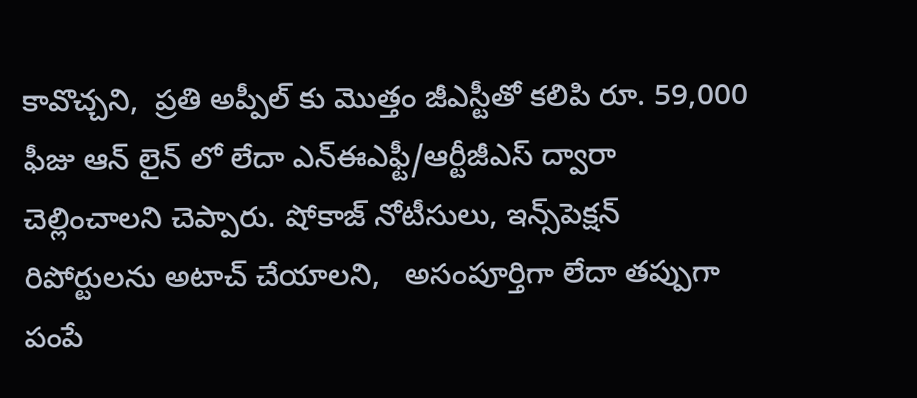కావొచ్చని,  ప్రతి అప్పీల్‌‌ కు మొత్తం జీఎస్టీతో కలిపి రూ. 59,000 ఫీజు ఆన్‌‌ లైన్‌‌ లో లేదా ఎన్ఈఎఫ్టీ/ఆర్టీజీఎస్ ద్వారా  చెల్లించాలని చెప్పారు. షోకాజ్ నోటీసులు, ఇన్స్‌‌పెక్షన్ రిపోర్టులను అటాచ్ చేయాలని,   అసంపూర్తిగా లేదా తప్పుగా పంపే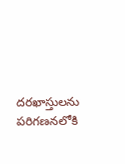దరఖాస్తులను పరిగణనలోకి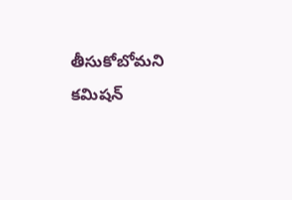తీసుకోబోమని కమిషన్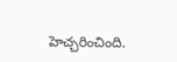హెచ్చరించింది.